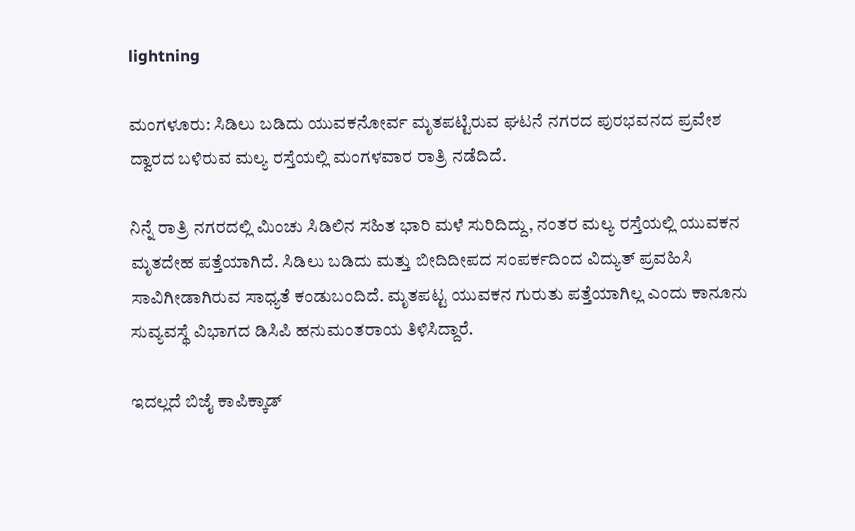lightning

ಮಂಗಳೂರು: ಸಿಡಿಲು ಬಡಿದು ಯುವಕನೋರ್ವ ಮೃತಪಟ್ಟಿರುವ ಘಟನೆ ನಗರದ ಪುರಭವನದ ಪ್ರವೇಶ ದ್ವಾರದ ಬಳಿರುವ ಮಲ್ಯ ರಸ್ತೆಯಲ್ಲಿ ಮಂಗಳವಾರ ರಾತ್ರಿ ನಡೆದಿದೆ.

ನಿನ್ನೆ ರಾತ್ರಿ ನಗರದಲ್ಲಿ ಮಿಂಚು ಸಿಡಿಲಿನ ಸಹಿತ ಭಾರಿ ಮಳೆ ಸುರಿದಿದ್ದು, ನಂತರ ಮಲ್ಯ ರಸ್ತೆಯಲ್ಲಿ ಯುವಕನ ಮೃತದೇಹ ಪತ್ತೆಯಾಗಿದೆ. ಸಿಡಿಲು ಬಡಿದು ಮತ್ತು ಬೀದಿದೀಪದ ಸಂಪರ್ಕದಿಂದ ವಿದ್ಯುತ್ ಪ್ರವಹಿಸಿ ಸಾವಿಗೀಡಾಗಿರುವ ಸಾಧ್ಯತೆ ಕಂಡುಬಂದಿದೆ. ಮೃತಪಟ್ಟ ಯುವಕನ ಗುರುತು ಪತ್ತೆಯಾಗಿಲ್ಲ ಎಂದು ಕಾನೂನು ಸುವ್ಯವಸ್ಥೆ ವಿಭಾಗದ ಡಿಸಿಪಿ ಹನುಮಂತರಾಯ ತಿಳಿಸಿದ್ದಾರೆ.

ಇದಲ್ಲದೆ ಬಿಜೈ ಕಾಪಿಕ್ಕಾಡ್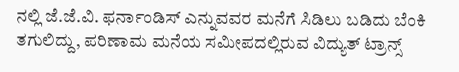ನಲ್ಲಿ ಜೆ.ಜೆ.ವಿ. ಫರ್ನಾಂಡಿಸ್ ಎನ್ನುವವರ ಮನೆಗೆ ಸಿಡಿಲು ಬಡಿದು ಬೆಂಕಿ ತಗುಲಿದ್ದು, ಪರಿಣಾಮ ಮನೆಯ ಸಮೀಪದಲ್ಲಿರುವ ವಿದ್ಯುತ್ ಟ್ರಾನ್ಸ್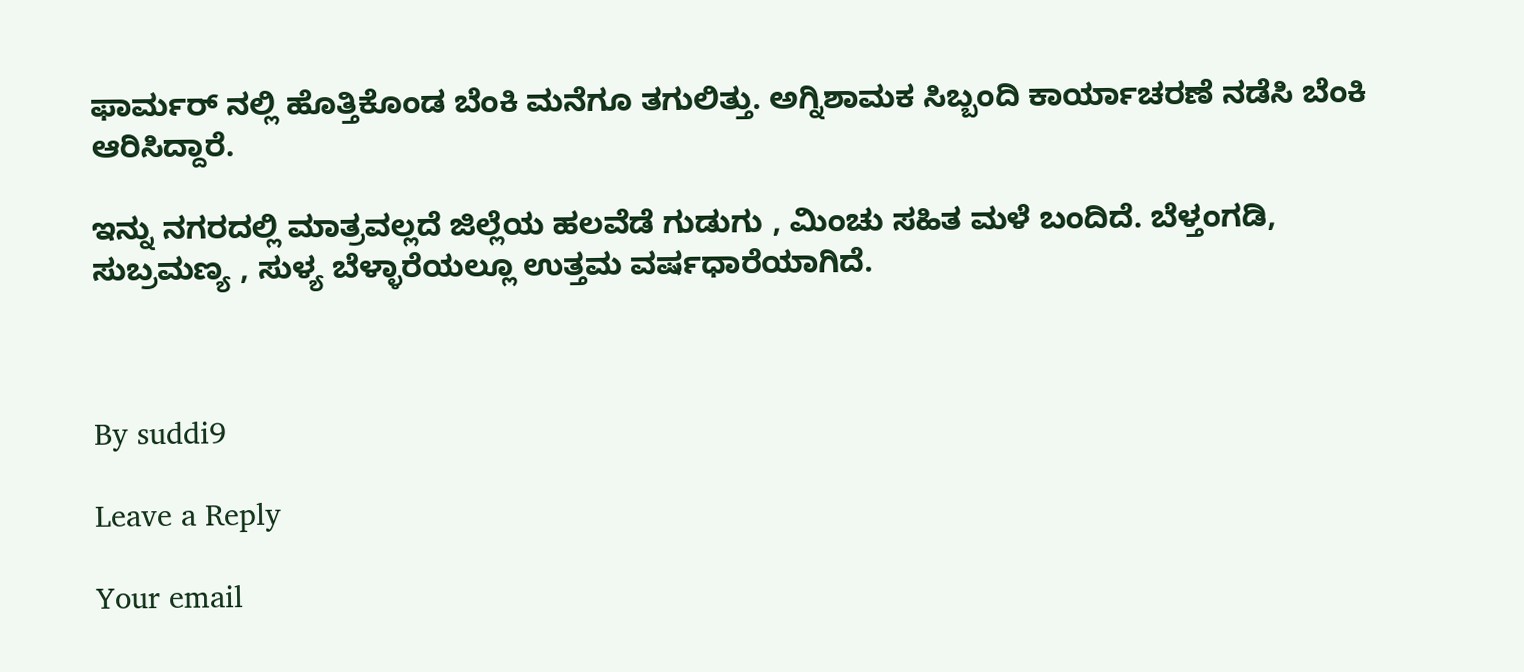ಫಾರ್ಮರ್ ನಲ್ಲಿ ಹೊತ್ತಿಕೊಂಡ ಬೆಂಕಿ ಮನೆಗೂ ತಗುಲಿತ್ತು. ಅಗ್ನಿಶಾಮಕ ಸಿಬ್ಬಂದಿ ಕಾರ್ಯಾಚರಣೆ ನಡೆಸಿ ಬೆಂಕಿ ಆರಿಸಿದ್ದಾರೆ.

ಇನ್ನು ನಗರದಲ್ಲಿ ಮಾತ್ರವಲ್ಲದೆ ಜಿಲ್ಲೆಯ ಹಲವೆಡೆ ಗುಡುಗು , ಮಿಂಚು ಸಹಿತ ಮಳೆ ಬಂದಿದೆ. ಬೆಳ್ತಂಗಡಿ, ಸುಬ್ರಮಣ್ಯ , ಸುಳ್ಯ ಬೆಳ್ಳಾರೆಯಲ್ಲೂ ಉತ್ತಮ ವರ್ಷಧಾರೆಯಾಗಿದೆ.



By suddi9

Leave a Reply

Your email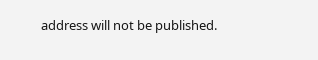address will not be published.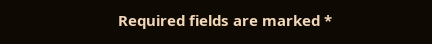Required fields are marked *